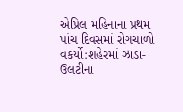એપ્રિલ મહિનાના પ્રથમ પાંચ દિવસમાં રોગચાળો વકર્યો:શહેરમાં ઝાડા-ઉલટીના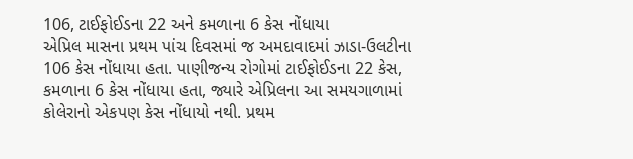106, ટાઈફોઈડના 22 અને કમળાના 6 કેસ નોંધાયા
એપ્રિલ માસના પ્રથમ પાંચ દિવસમાં જ અમદાવાદમાં ઝાડા-ઉલટીના 106 કેસ નોંધાયા હતા. પાણીજન્ય રોગોમાં ટાઈફોઈડના 22 કેસ, કમળાના 6 કેસ નોંધાયા હતા, જ્યારે એપ્રિલના આ સમયગાળામાં કોલેરાનો એકપણ કેસ નોંધાયો નથી. પ્રથમ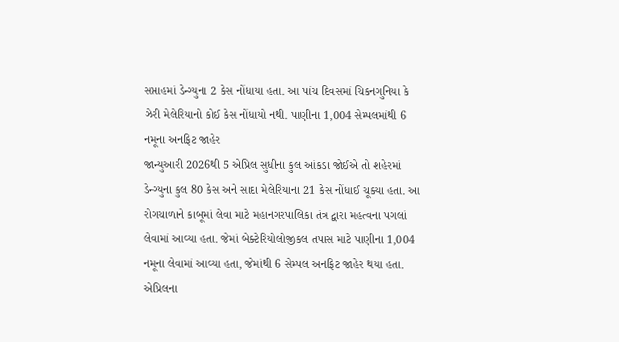સપ્તાહમાં ડેન્ગ્યુના 2 કેસ નોંધાયા હતા. આ પાંચ દિવસમાં ચિકનગુનિયા કે ઝેરી મેલેરિયાનો કોઈ કેસ નોંધાયો નથી. પાણીના 1,004 સેમ્પલમાંથી 6 નમૂના અનફિટ જાહેર
જાન્યુઆરી 2026થી 5 એપ્રિલ સુધીના કુલ આંકડા જોઈએ તો શહેરમાં ડેન્ગ્યુના કુલ 80 કેસ અને સાદા મેલેરિયાના 21 કેસ નોંધાઈ ચૂક્યા હતા. આ રોગચાળાને કાબૂમાં લેવા માટે મહાનગરપાલિકા તંત્ર દ્વારા મહત્વના પગલાં લેવામાં આવ્યા હતા. જેમાં બેક્ટેરિયોલોજીકલ તપાસ માટે પાણીના 1,004 નમૂના લેવામાં આવ્યા હતા, જેમાંથી 6 સેમ્પલ અનફિટ જાહેર થયા હતા. એપ્રિલના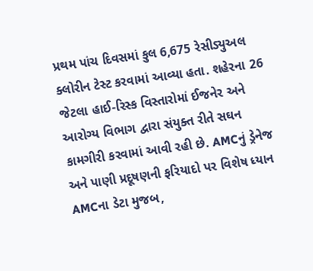પ્રથમ પાંચ દિવસમાં કુલ 6,675 રેસીડ્યુઅલ ક્લોરીન ટેસ્ટ કરવામાં આવ્યા હતા. શહેરના 26 જેટલા હાઈ-રિસ્ક વિસ્તારોમાં ઈજનેર અને આરોગ્ય વિભાગ દ્વારા સંયુક્ત રીતે સઘન કામગીરી કરવામાં આવી રહી છે. AMCનું ડ્રેનેજ અને પાણી પ્રદૂષણની ફરિયાદો પર વિશેષ ધ્યાન
AMCના ડેટા મુજબ,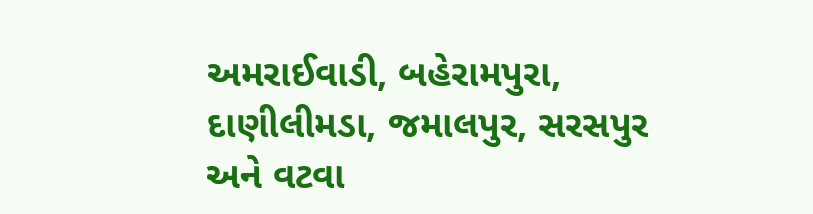અમરાઈવાડી, બહેરામપુરા, દાણીલીમડા, જમાલપુર, સરસપુર અને વટવા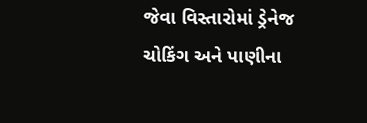જેવા વિસ્તારોમાં ડ્રેનેજ ચોકિંગ અને પાણીના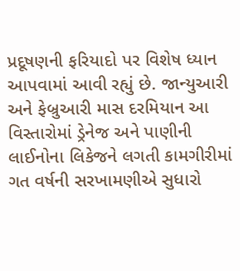પ્રદૂષણની ફરિયાદો પર વિશેષ ધ્યાન આપવામાં આવી રહ્યું છે. જાન્યુઆરી અને ફેબ્રુઆરી માસ દરમિયાન આ વિસ્તારોમાં ડ્રેનેજ અને પાણીની લાઈનોના લિકેજને લગતી કામગીરીમાં ગત વર્ષની સરખામણીએ સુધારો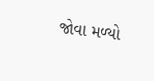જોવા મળ્યો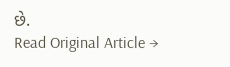છે.
Read Original Article →